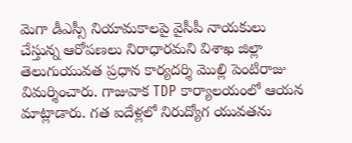మెగా డీఎస్సీ నియామకాలపై వైసీపీ నాయకులు చేస్తున్న ఆరోపణలు నిరాధారమని విశాఖ జిల్లా తెలుగుయువత ప్రధాన కార్యదర్శి మొల్లి పెంటిరాజు విమర్శించారు. గాజువాక TDP కార్యాలయంలో ఆయన మాట్లాడారు. గత ఐదేళ్లలో నిరుద్యోగ యువతను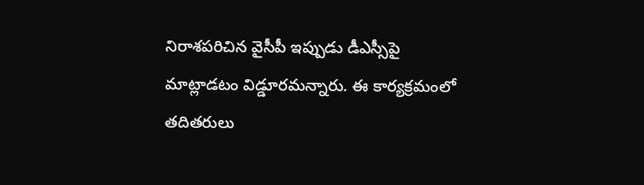నిరాశపరిచిన వైసీపీ ఇప్పుడు డీఎస్సీపై మాట్లాడటం విడ్డూరమన్నారు. ఈ కార్యక్రమంలో తదితరులు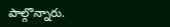పాల్గొన్నారు.